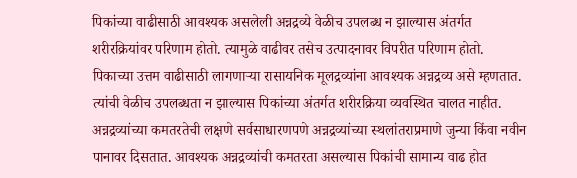पिकांच्या वाढीसाठी आवश्यक असलेली अन्नद्रव्ये वेळीच उपलब्ध न झाल्यास अंतर्गत शरीरक्रियांवर परिणाम होतो. त्यामुळे वाढीवर तसेच उत्पादनावर विपरीत परिणाम होतो.
पिकाच्या उत्तम वाढीसाठी लागणाऱ्या रासायनिक मूलद्रव्यांना आवश्यक अन्नद्रव्य असे म्हणतात. त्यांची वेळीच उपलब्धता न झाल्यास पिकांच्या अंतर्गत शरीरक्रिया व्यवस्थित चालत नाहीत. अन्नद्रव्यांच्या कमतरतेची लक्षणे सर्वसाधारणपणे अन्नद्रव्यांच्या स्थलांतराप्रमाणे जुन्या किंवा नवीन पानावर दिसतात. आवश्यक अन्नद्रव्यांची कमतरता असल्यास पिकांची सामान्य वाढ होत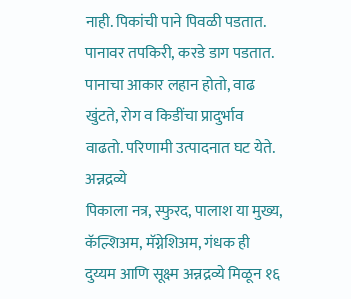नाही. पिकांची पाने पिवळी पडतात. पानावर तपकिरी, करडे डाग पडतात. पानाचा आकार लहान होतो, वाढ खुंटते, रोग व किडींचा प्रादुर्भाव वाढतो. परिणामी उत्पादनात घट येते.
अन्नद्रव्ये
पिकाला नत्र, स्फुरद, पालाश या मुख्य, कॅल्शिअम, मॅग्नेशिअम, गंधक ही दुय्यम आणि सूक्ष्म अन्नद्रव्ये मिळून १६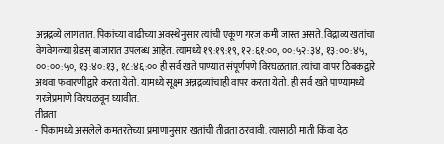अन्नद्रव्ये लागतात. पिकांच्या वाढीच्या अवस्थेनुसार त्यांची एकूण गरज कमी जास्त असते. विद्राव्य खतांचा वेगवेगळ्या ग्रेडस् बाजारात उपलब्ध आहेत. त्यामध्ये १९:१९:१९, १२:६१:००, ००:५२:३४, १३:००:४५, ००:००:५०, १३:४०:१३, १८:४६:०० ही सर्व खते पाण्यात संपूर्णपणे विरघळतात. त्यांचा वापर ठिबकद्वारे अथवा फवारणीद्वारे करता येतो. यामध्ये सूक्ष्म अन्नद्रव्यांचाही वापर करता येतो. ही सर्व खते पाण्यामध्ये गरजेप्रमाणे विरघळवून घ्यावीत.
तीव्रता
- पिकामध्ये असलेले कमतरतेच्या प्रमाणानुसार खतांची तीव्रता ठरवावी. त्यासाठी माती किंवा देठ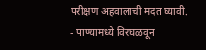परीक्षण अहवालाची मदत घ्यावी.
- पाण्यामध्ये विरघळवून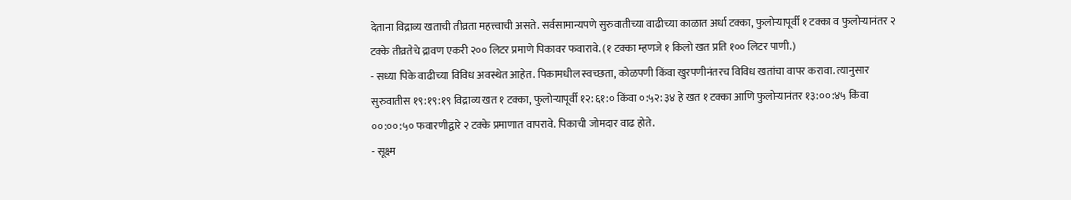देताना विद्राव्य खताची तीव्रता महत्त्वाची असते. सर्वसामान्यपणे सुरुवातीच्या वाढीच्या काळात अर्धा टक्का, फुलोऱ्यापूर्वी १ टक्का व फुलोऱ्यानंतर २ टक्के तीव्रतेचे द्रावण एकरी २०० लिटर प्रमाणे पिकावर फवारावे. (१ टक्का म्हणजे १ किलो खत प्रति १०० लिटर पाणी.)
- सध्या पिके वाढीच्या विविध अवस्थेत आहेत. पिकामधील स्वच्छता, कोळपणी किंवा खुरपणीनंतरच विविध खतांचा वापर करावा. त्यानुसार सुरुवातीस १९:१९:१९ विद्राव्य खत १ टक्का, फुलोऱ्यापूर्वी १२:६१:० किंवा ०:५२:३४ हे खत १ टक्का आणि फुलोऱ्यानंतर १३:००:४५ किंवा ००:००:५० फवारणीद्वारे २ टक्के प्रमाणात वापरावे. पिकाची जोमदार वाढ होते.
- सूक्ष्म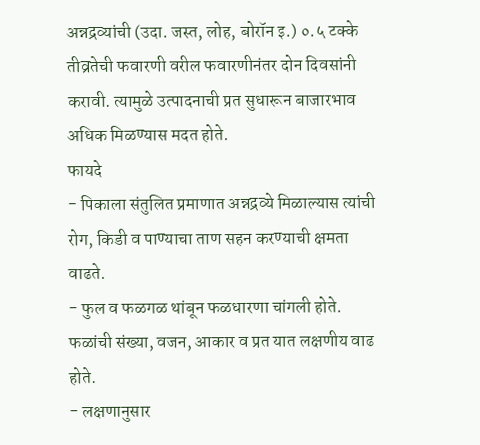अन्नद्रव्यांची (उदा. जस्त, लोह, बोरॉन इ.) ०.५ टक्के तीव्रतेची फवारणी वरील फवारणीनंतर दोन दिवसांनी करावी. त्यामुळे उत्पादनाची प्रत सुधारून बाजारभाव अधिक मिळण्यास मदत होते.
फायदे
- पिकाला संतुलित प्रमाणात अन्नद्रव्ये मिळाल्यास त्यांची रोग, किडी व पाण्याचा ताण सहन करण्याची क्षमता वाढते.
- फुल व फळगळ थांबून फळधारणा चांगली होते. फळांची संख्या, वजन, आकार व प्रत यात लक्षणीय वाढ होते.
- लक्षणानुसार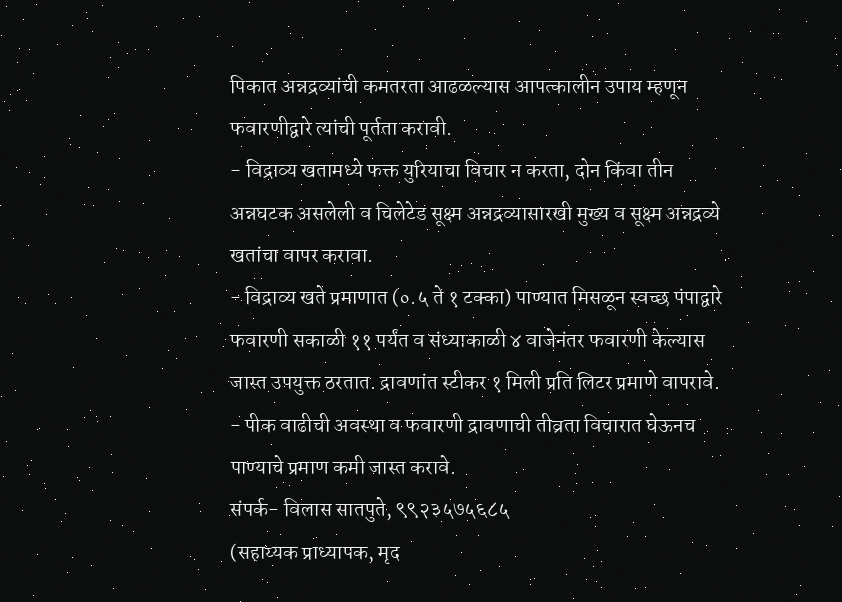पिकात अन्नद्रव्यांची कमतरता आढळल्यास आपत्कालीन उपाय म्हणून फवारणीद्वारे त्यांची पूर्तता करावी.
- विद्राव्य खतामध्ये फक्त युरियाचा विचार न करता, दोन किंवा तीन अन्नघटक असलेली व चिलेटेड सूक्ष्म अन्नद्रव्यासारखी मुख्य व सूक्ष्म अन्नद्रव्ये खतांचा वापर करावा.
- विद्राव्य खते प्रमाणात (०.५ ते १ टक्का) पाण्यात मिसळून स्वच्छ पंपाद्वारे फवारणी सकाळी ११ पर्यंत व संध्याकाळी ४ वाजेनंतर फवारणी केल्यास जास्त उपयुक्त ठरतात. द्रावणांत स्टीकर १ मिली प्रति लिटर प्रमाणे वापरावे.
- पीक वाढीची अवस्था व फवारणी द्रावणाची तीव्रता विचारात घेऊनच पाण्याचे प्रमाण कमी जास्त करावे.
संपर्क- विलास सातपुते, ९९२३५७५६८५
(सहाय्यक प्राध्यापक, मृद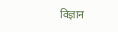विज्ञान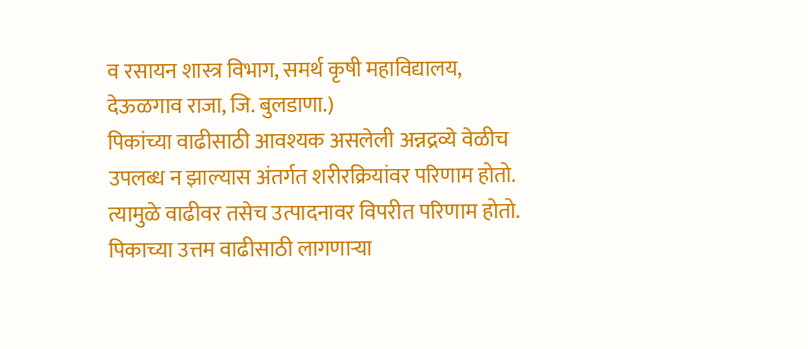व रसायन शास्त्र विभाग, समर्थ कृषी महाविद्यालय, देऊळगाव राजा, जि. बुलडाणा.)
पिकांच्या वाढीसाठी आवश्यक असलेली अन्नद्रव्ये वेळीच उपलब्ध न झाल्यास अंतर्गत शरीरक्रियांवर परिणाम होतो. त्यामुळे वाढीवर तसेच उत्पादनावर विपरीत परिणाम होतो.
पिकाच्या उत्तम वाढीसाठी लागणाऱ्या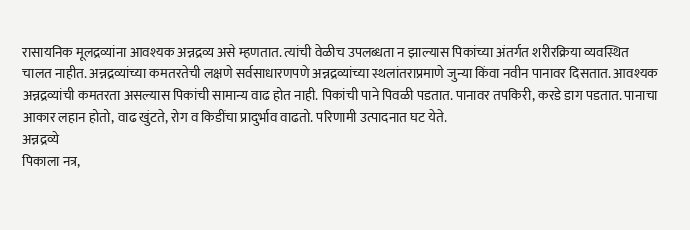रासायनिक मूलद्रव्यांना आवश्यक अन्नद्रव्य असे म्हणतात. त्यांची वेळीच उपलब्धता न झाल्यास पिकांच्या अंतर्गत शरीरक्रिया व्यवस्थित चालत नाहीत. अन्नद्रव्यांच्या कमतरतेची लक्षणे सर्वसाधारणपणे अन्नद्रव्यांच्या स्थलांतराप्रमाणे जुन्या किंवा नवीन पानावर दिसतात. आवश्यक अन्नद्रव्यांची कमतरता असल्यास पिकांची सामान्य वाढ होत नाही. पिकांची पाने पिवळी पडतात. पानावर तपकिरी, करडे डाग पडतात. पानाचा आकार लहान होतो, वाढ खुंटते, रोग व किडींचा प्रादुर्भाव वाढतो. परिणामी उत्पादनात घट येते.
अन्नद्रव्ये
पिकाला नत्र,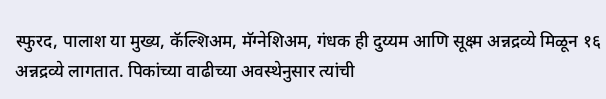स्फुरद, पालाश या मुख्य, कॅल्शिअम, मॅग्नेशिअम, गंधक ही दुय्यम आणि सूक्ष्म अन्नद्रव्ये मिळून १६ अन्नद्रव्ये लागतात. पिकांच्या वाढीच्या अवस्थेनुसार त्यांची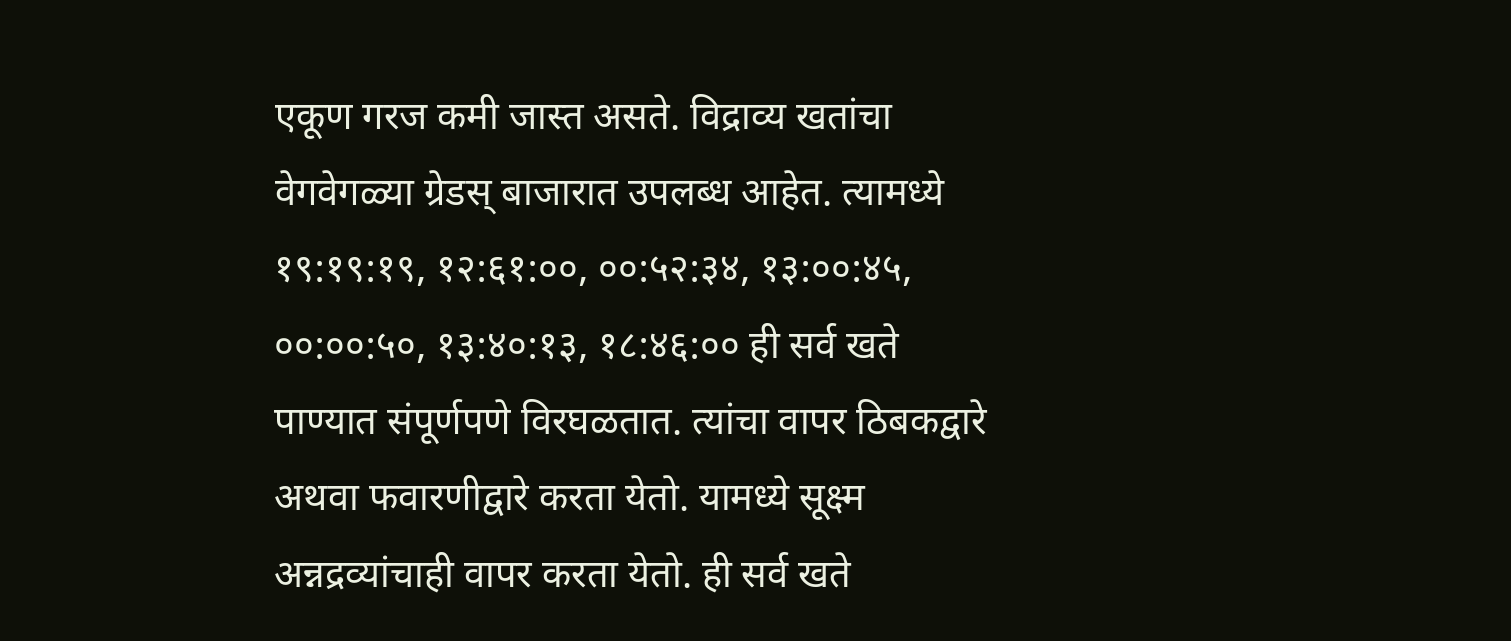एकूण गरज कमी जास्त असते. विद्राव्य खतांचा वेगवेगळ्या ग्रेडस् बाजारात उपलब्ध आहेत. त्यामध्ये १९:१९:१९, १२:६१:००, ००:५२:३४, १३:००:४५, ००:००:५०, १३:४०:१३, १८:४६:०० ही सर्व खते पाण्यात संपूर्णपणे विरघळतात. त्यांचा वापर ठिबकद्वारे अथवा फवारणीद्वारे करता येतो. यामध्ये सूक्ष्म अन्नद्रव्यांचाही वापर करता येतो. ही सर्व खते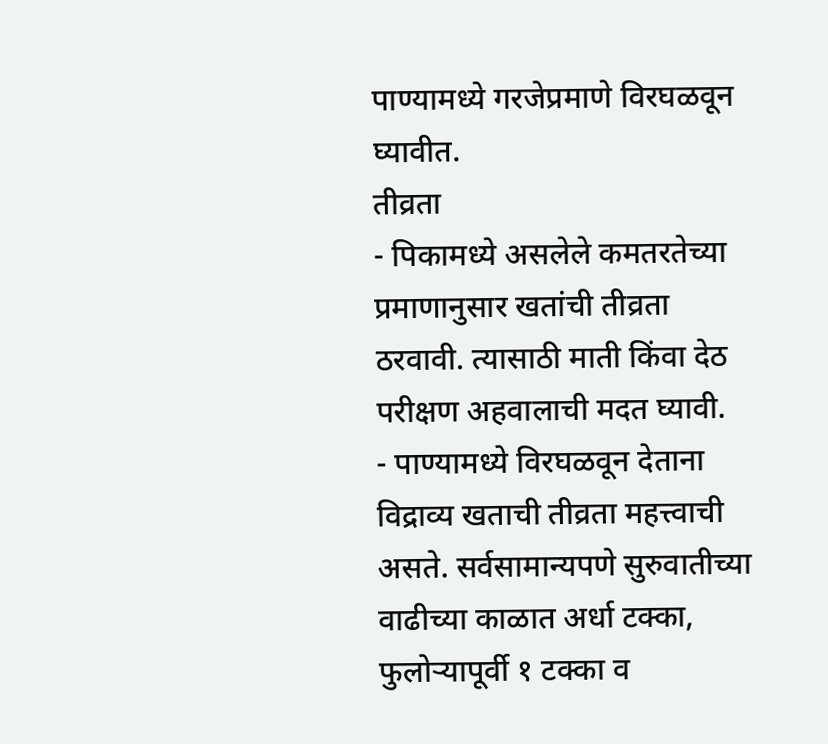पाण्यामध्ये गरजेप्रमाणे विरघळवून घ्यावीत.
तीव्रता
- पिकामध्ये असलेले कमतरतेच्या प्रमाणानुसार खतांची तीव्रता ठरवावी. त्यासाठी माती किंवा देठ परीक्षण अहवालाची मदत घ्यावी.
- पाण्यामध्ये विरघळवून देताना विद्राव्य खताची तीव्रता महत्त्वाची असते. सर्वसामान्यपणे सुरुवातीच्या वाढीच्या काळात अर्धा टक्का, फुलोऱ्यापूर्वी १ टक्का व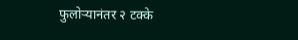फुलोऱ्यानंतर २ टक्के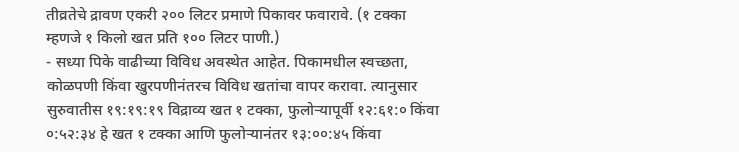तीव्रतेचे द्रावण एकरी २०० लिटर प्रमाणे पिकावर फवारावे. (१ टक्का म्हणजे १ किलो खत प्रति १०० लिटर पाणी.)
- सध्या पिके वाढीच्या विविध अवस्थेत आहेत. पिकामधील स्वच्छता, कोळपणी किंवा खुरपणीनंतरच विविध खतांचा वापर करावा. त्यानुसार सुरुवातीस १९:१९:१९ विद्राव्य खत १ टक्का, फुलोऱ्यापूर्वी १२:६१:० किंवा ०:५२:३४ हे खत १ टक्का आणि फुलोऱ्यानंतर १३:००:४५ किंवा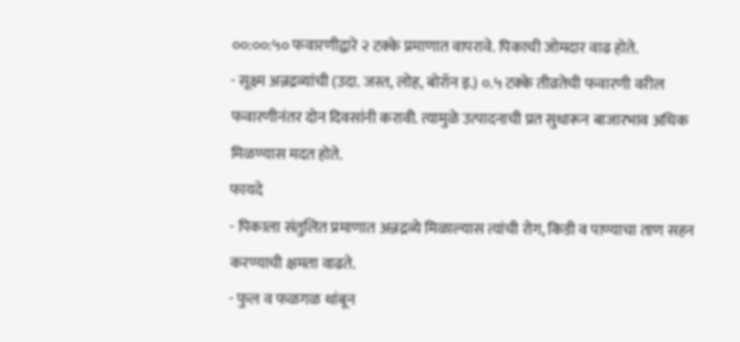००:००:५० फवारणीद्वारे २ टक्के प्रमाणात वापरावे. पिकाची जोमदार वाढ होते.
- सूक्ष्म अन्नद्रव्यांची (उदा. जस्त, लोह, बोरॉन इ.) ०.५ टक्के तीव्रतेची फवारणी वरील फवारणीनंतर दोन दिवसांनी करावी. त्यामुळे उत्पादनाची प्रत सुधारून बाजारभाव अधिक मिळण्यास मदत होते.
फायदे
- पिकाला संतुलित प्रमाणात अन्नद्रव्ये मिळाल्यास त्यांची रोग, किडी व पाण्याचा ताण सहन करण्याची क्षमता वाढते.
- फुल व फळगळ थांबून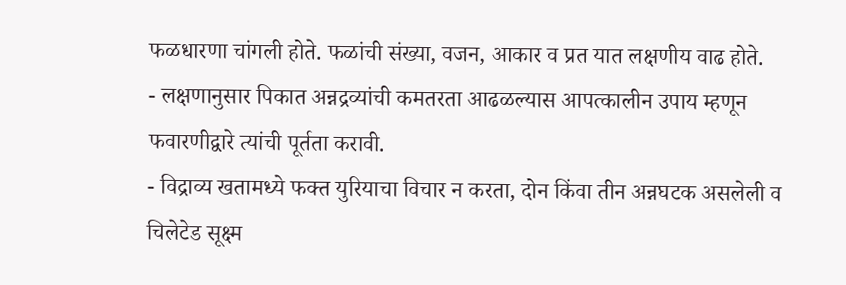फळधारणा चांगली होते. फळांची संख्या, वजन, आकार व प्रत यात लक्षणीय वाढ होते.
- लक्षणानुसार पिकात अन्नद्रव्यांची कमतरता आढळल्यास आपत्कालीन उपाय म्हणून फवारणीद्वारे त्यांची पूर्तता करावी.
- विद्राव्य खतामध्ये फक्त युरियाचा विचार न करता, दोन किंवा तीन अन्नघटक असलेली व चिलेटेड सूक्ष्म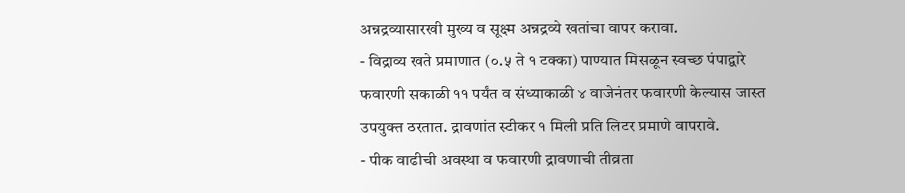अन्नद्रव्यासारखी मुख्य व सूक्ष्म अन्नद्रव्ये खतांचा वापर करावा.
- विद्राव्य खते प्रमाणात (०.५ ते १ टक्का) पाण्यात मिसळून स्वच्छ पंपाद्वारे फवारणी सकाळी ११ पर्यंत व संध्याकाळी ४ वाजेनंतर फवारणी केल्यास जास्त उपयुक्त ठरतात. द्रावणांत स्टीकर १ मिली प्रति लिटर प्रमाणे वापरावे.
- पीक वाढीची अवस्था व फवारणी द्रावणाची तीव्रता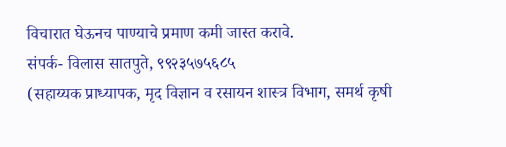विचारात घेऊनच पाण्याचे प्रमाण कमी जास्त करावे.
संपर्क- विलास सातपुते, ९९२३५७५६८५
(सहाय्यक प्राध्यापक, मृद विज्ञान व रसायन शास्त्र विभाग, समर्थ कृषी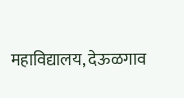महाविद्यालय, देऊळगाव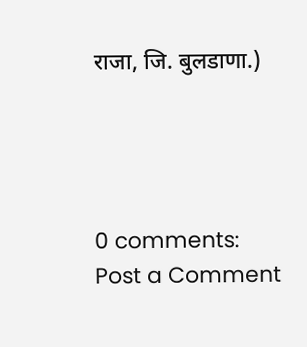राजा, जि. बुलडाणा.)




0 comments:
Post a Comment